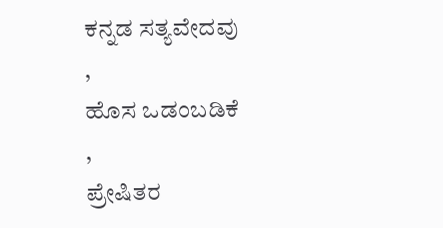ಕನ್ನಡ ಸತ್ಯವೇದವು
,
ಹೊಸ ಒಡಂಬಡಿಕೆ
,
ಪ್ರೇಷಿತರ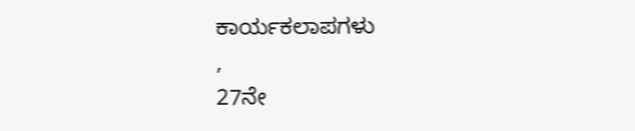ಕಾರ್ಯಕಲಾಪಗಳು
,
27ನೇ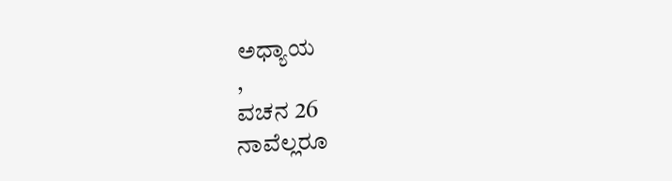ಅಧ್ಯಾಯ
,
ವಚನ 26
ನಾವೆಲ್ಲರೂ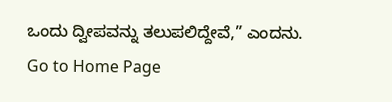ಒಂದು ದ್ವೀಪವನ್ನು ತಲುಪಲಿದ್ದೇವೆ,” ಎಂದನು.
Go to Home Page